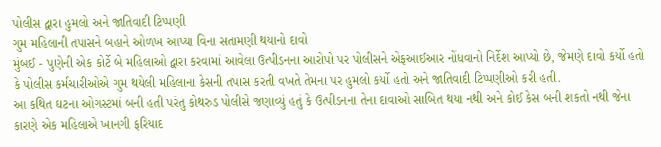પોલીસ દ્વારા હુમલો અને જાતિવાદી ટિપ્પણી
ગુમ મહિલાની તપાસને બહાને ઓળખ આપ્યા વિના સતામણી થયાનો દાવો
મુંબઈ - પુણેની એક કોર્ટે બે મહિલાઓ દ્વારા કરવામાં આવેલા ઉત્પીડનના આરોપો પર પોલીસને એફઆઈઆર નોંધવાનો નિર્દેશ આપ્યો છે, જેમણે દાવો કર્યો હતો કે પોલીસ કર્મચારીઓએ ગુમ થયેલી મહિલાના કેસની તપાસ કરતી વખતે તેમના પર હુમલો કર્યો હતો અને જાતિવાદી ટિપ્પણીઓ કરી હતી.
આ કથિત ઘટના ઓગસ્ટમાં બની હતી પરંતુ કોથરુડ પોલીસે જણાવ્યું હતું કે ઉત્પીડનના તેના દાવાઓ સાબિત થયા નથી અને કોઈ કેસ બની શકતો નથી જેના કારણે એક મહિલાએ ખાનગી ફરિયાદ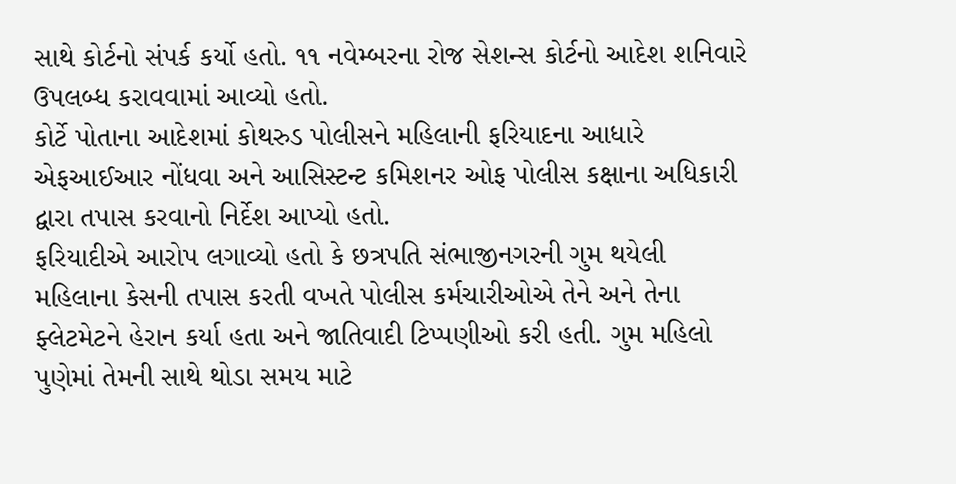સાથે કોર્ટનો સંપર્ક કર્યો હતો. ૧૧ નવેમ્બરના રોજ સેશન્સ કોર્ટનો આદેશ શનિવારે ઉપલબ્ધ કરાવવામાં આવ્યો હતો.
કોર્ટે પોતાના આદેશમાં કોથરુડ પોલીસને મહિલાની ફરિયાદના આધારે એફઆઈઆર નોંધવા અને આસિસ્ટન્ટ કમિશનર ઓફ પોલીસ કક્ષાના અધિકારી દ્વારા તપાસ કરવાનો નિર્દેશ આપ્યો હતો.
ફરિયાદીએ આરોપ લગાવ્યો હતો કે છત્રપતિ સંભાજીનગરની ગુમ થયેલી મહિલાના કેસની તપાસ કરતી વખતે પોલીસ કર્મચારીઓએ તેને અને તેના ફ્લેટમેટને હેરાન કર્યા હતા અને જાતિવાદી ટિપ્પણીઓ કરી હતી. ગુમ મહિલો પુણેમાં તેમની સાથે થોડા સમય માટે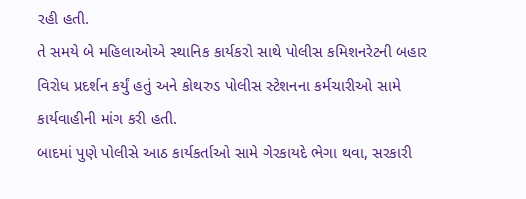રહી હતી.
તે સમયે બે મહિલાઓએ સ્થાનિક કાર્યકરો સાથે પોલીસ કમિશનરેટની બહાર વિરોધ પ્રદર્શન કર્યું હતું અને કોથરુડ પોલીસ સ્ટેશનના કર્મચારીઓ સામે કાર્યવાહીની માંગ કરી હતી.
બાદમાં પુણે પોલીસે આઠ કાર્યકર્તાઓ સામે ગેરકાયદે ભેગા થવા, સરકારી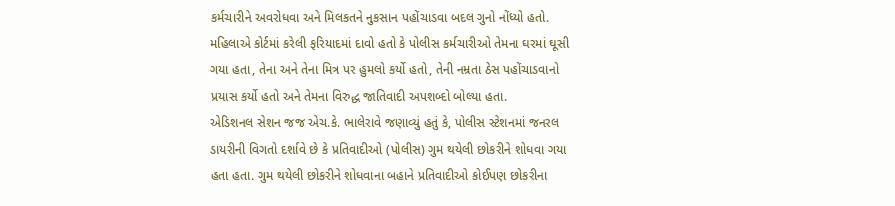કર્મચારીને અવરોધવા અને મિલકતને નુકસાન પહોંચાડવા બદલ ગુનો નોંધ્યો હતો.
મહિલાએ કોર્ટમાં કરેલી ફરિયાદમાં દાવો હતો કે પોલીસ કર્મચારીઓ તેમના ઘરમાં ઘૂસી ગયા હતા, તેના અને તેના મિત્ર પર હુમલો કર્યો હતો, તેની નમ્રતા ઠેસ પહોંચાડવાનો પ્રયાસ કર્યો હતો અને તેમના વિરુદ્ધ જાતિવાદી અપશબ્દો બોલ્યા હતા.
એડિશનલ સેશન જજ એચ.કે. ભાલેરાવે જણાવ્યું હતું કે, પોલીસ સ્ટેશનમાં જનરલ ડાયરીની વિગતો દર્શાવે છે કે પ્રતિવાદીઓ (પોલીસ) ગુમ થયેલી છોકરીને શોધવા ગયા હતા હતા. ગુમ થયેલી છોકરીને શોધવાના બહાને પ્રતિવાદીઓ કોઈપણ છોકરીના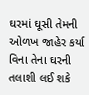ઘરમાં ઘૂસી તેમની ઓળખ જાહેર કર્યા વિના તેના ઘરની તલાશી લઈ શકે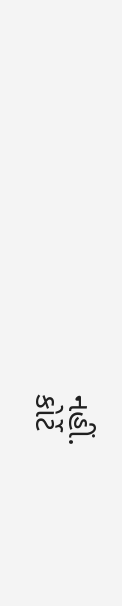નહીં.
કોર્ટે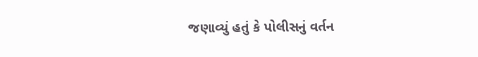જણાવ્યું હતું કે પોલીસનું વર્તન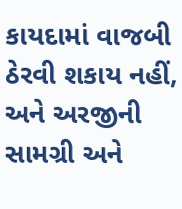કાયદામાં વાજબી ઠેરવી શકાય નહીં, અને અરજીની સામગ્રી અને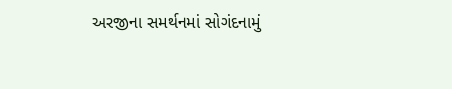અરજીના સમર્થનમાં સોગંદનામું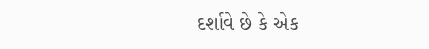દર્શાવે છે કે એક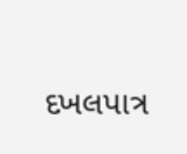દખલપાત્ર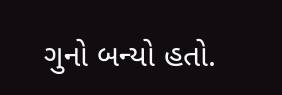ગુનો બન્યો હતો.